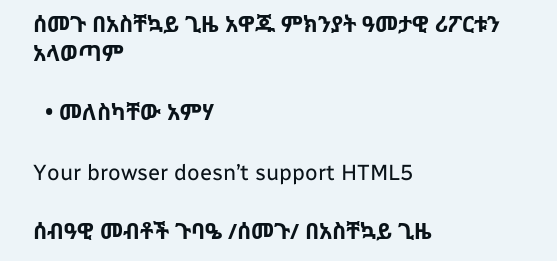ሰመጉ በአስቸኳይ ጊዜ አዋጁ ምክንያት ዓመታዊ ሪፖርቱን አላወጣም

  • መለስካቸው አምሃ

Your browser doesn’t support HTML5

ሰብዓዊ መብቶች ጉባዔ /ሰመጉ/ በአስቸኳይ ጊዜ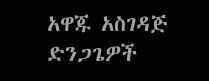አዋጁ አስገዳጅ ድንጋጌዎች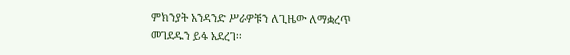ምክንያት አንዳንድ ሥራዎቹን ለጊዜው ለማቋረጥ መገደዱን ይፋ አደረገ፡፡